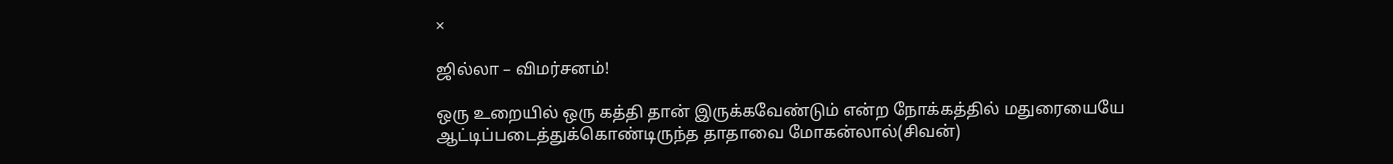×

ஜில்லா – விமர்சனம்!

ஒரு உறையில் ஒரு கத்தி தான் இருக்கவேண்டும் என்ற நோக்கத்தில் மதுரையையே ஆட்டிப்படைத்துக்கொண்டிருந்த தாதாவை மோகன்லால்(சிவன்)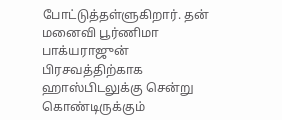போட்டுத்தள்ளுகிறார். தன் மனைவி பூர்ணிமா பாக்யராஜுன் பிரசவத்திற்காக ஹாஸ்பிடலுக்கு சென்று கொண்டிருக்கும்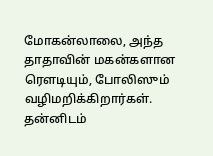மோகன்லாலை, அந்த தாதாவின் மகன்களான ரௌடியும், போலிஸும் வழிமறிக்கிறார்கள். தன்னிடம்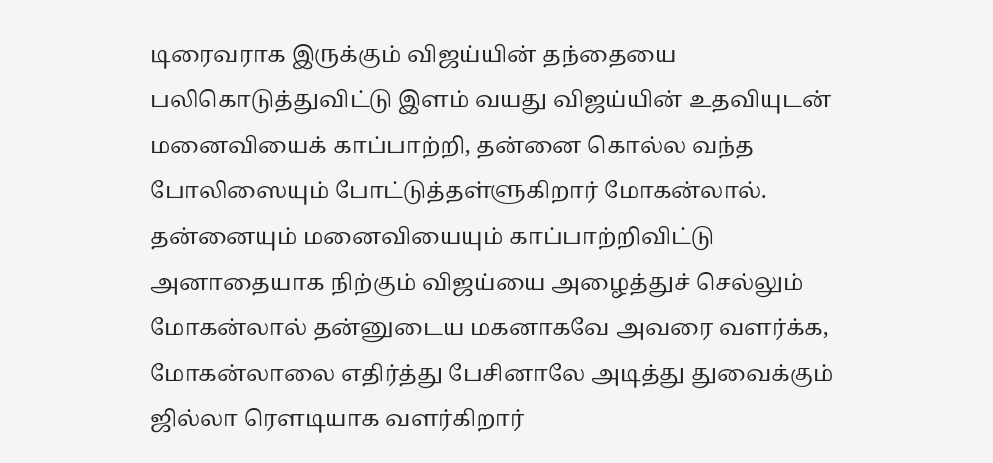டிரைவராக இருக்கும் விஜய்யின் தந்தையை பலிகொடுத்துவிட்டு இளம் வயது விஜய்யின் உதவியுடன் மனைவியைக் காப்பாற்றி, தன்னை கொல்ல வந்த போலிஸையும் போட்டுத்தள்ளுகிறார் மோகன்லால்.
தன்னையும் மனைவியையும் காப்பாற்றிவிட்டு அனாதையாக நிற்கும் விஜய்யை அழைத்துச் செல்லும் மோகன்லால் தன்னுடைய மகனாகவே அவரை வளர்க்க, மோகன்லாலை எதிர்த்து பேசினாலே அடித்து துவைக்கும் ஜில்லா ரௌடியாக வளர்கிறார்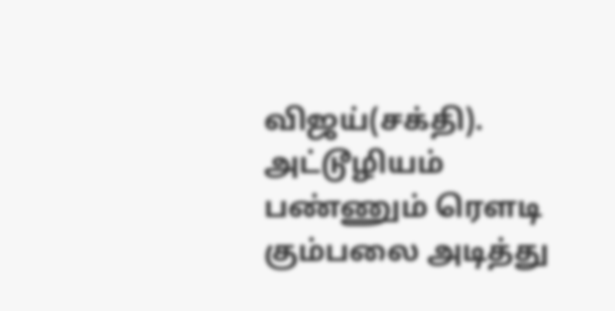விஜய்(சக்தி). அட்டூழியம் பண்ணும் ரௌடி கும்பலை அடித்து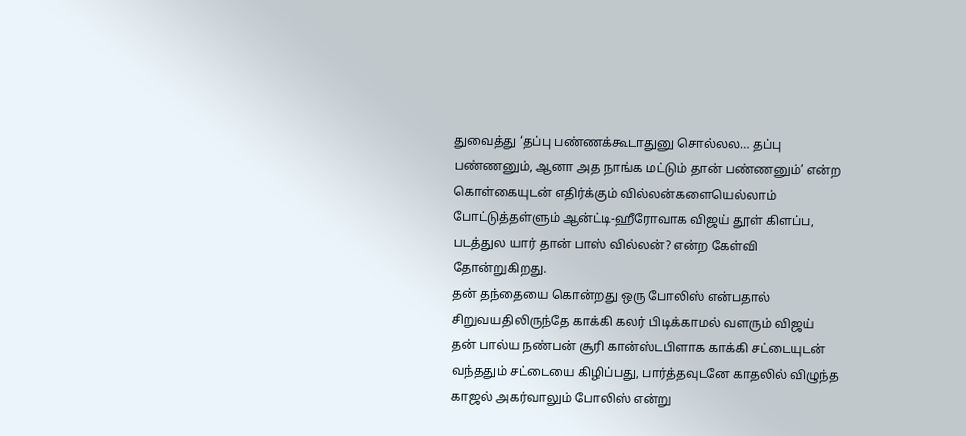துவைத்து ‘தப்பு பண்ணக்கூடாதுனு சொல்லல… தப்பு பண்ணனும், ஆனா அத நாங்க மட்டும் தான் பண்ணனும்’ என்ற கொள்கையுடன் எதிர்க்கும் வில்லன்களையெல்லாம் போட்டுத்தள்ளும் ஆன்ட்டி-ஹீரோவாக விஜய் தூள் கிளப்ப, படத்துல யார் தான் பாஸ் வில்லன்? என்ற கேள்வி தோன்றுகிறது.
தன் தந்தையை கொன்றது ஒரு போலிஸ் என்பதால் சிறுவயதிலிருந்தே காக்கி கலர் பிடிக்காமல் வளரும் விஜய் தன் பால்ய நண்பன் சூரி கான்ஸ்டபிளாக காக்கி சட்டையுடன் வந்ததும் சட்டையை கிழிப்பது, பார்த்தவுடனே காதலில் விழுந்த காஜல் அகர்வாலும் போலிஸ் என்று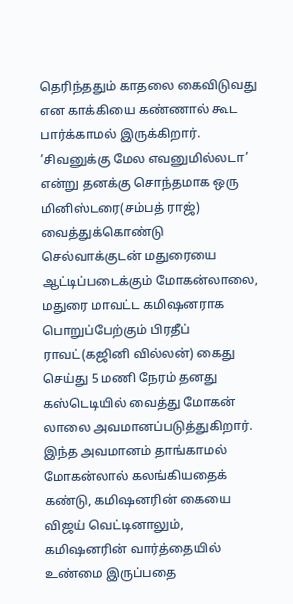தெரிந்ததும் காதலை கைவிடுவது என காக்கியை கண்ணால் கூட பார்க்காமல் இருக்கிறார்.
’சிவனுக்கு மேல எவனுமில்லடா’ என்று தனக்கு சொந்தமாக ஒரு மினிஸ்டரை(சம்பத் ராஜ்) வைத்துக்கொண்டு செல்வாக்குடன் மதுரையை ஆட்டிப்படைக்கும் மோகன்லாலை, மதுரை மாவட்ட கமிஷனராக பொறுப்பேற்கும் பிரதீப் ராவட்(கஜினி வில்லன்) கைது செய்து 5 மணி நேரம் தனது கஸ்டெடியில் வைத்து மோகன் லாலை அவமானப்படுத்துகிறார். இந்த அவமானம் தாங்காமல் மோகன்லால் கலங்கியதைக் கண்டு, கமிஷனரின் கையை விஜய் வெட்டினாலும், கமிஷனரின் வார்த்தையில் உண்மை இருப்பதை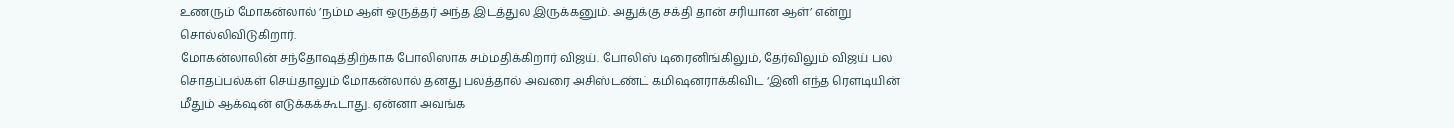உணரும் மோகன்லால் ’நம்ம ஆள் ஒருத்தர் அந்த இடத்துல இருக்கனும். அதுக்கு சக்தி தான் சரியான ஆள்’ என்று சொல்லிவிடுகிறார்.
மோகன்லாலின் சந்தோஷத்திற்காக போலிஸாக சம்மதிக்கிறார் விஜய். போலிஸ் டிரைனிங்கிலும், தேர்விலும் விஜய் பல சொதப்பல்கள் செய்தாலும் மோகன்லால் தனது பலத்தால் அவரை அசிஸ்டண்ட் கமிஷனராக்கிவிட ‘இனி எந்த ரௌடியின் மீதும் ஆக்‌ஷன் எடுக்கக்கூடாது. ஏன்னா அவங்க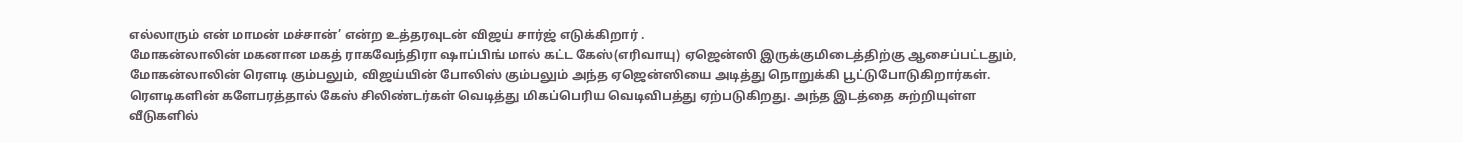எல்லாரும் என் மாமன் மச்சான்’ என்ற உத்தரவுடன் விஜய் சார்ஜ் எடுக்கிறார் .
மோகன்லாலின் மகனான மகத் ராகவேந்திரா ஷாப்பிங் மால் கட்ட கேஸ்(எரிவாயு) ஏஜென்ஸி இருக்குமிடைத்திற்கு ஆசைப்பட்டதும், மோகன்லாலின் ரௌடி கும்பலும், விஜய்யின் போலிஸ் கும்பலும் அந்த ஏஜென்ஸியை அடித்து நொறுக்கி பூட்டுபோடுகிறார்கள். ரௌடிகளின் களேபரத்தால் கேஸ் சிலிண்டர்கள் வெடித்து மிகப்பெரிய வெடிவிபத்து ஏற்படுகிறது. அந்த இடத்தை சுற்றியுள்ள வீடுகளில்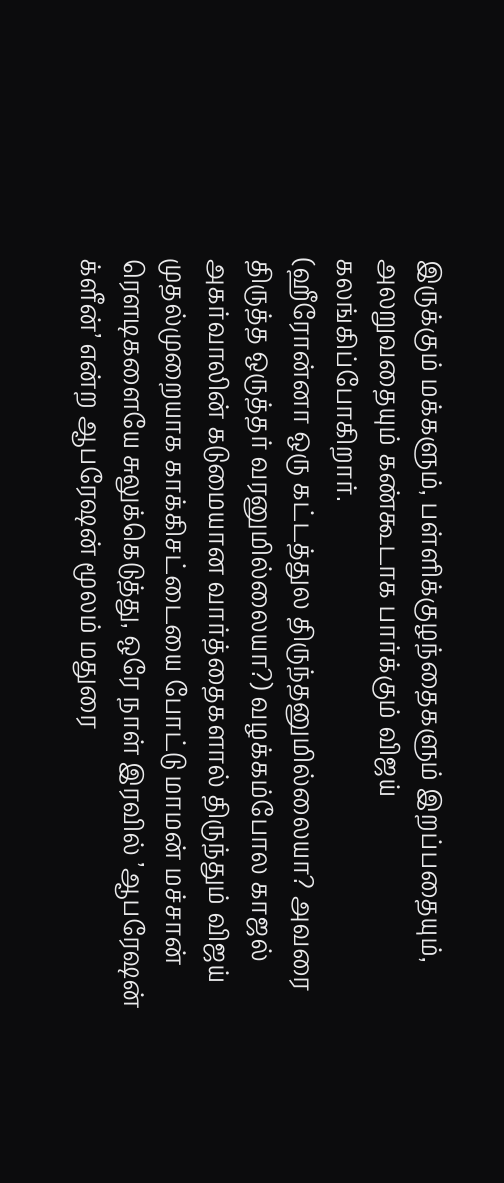இருக்கும் மக்களும், பள்ளிக்குழந்தைகளும் இறப்பதையும், அலறுவதையும் கண்கூடாக பார்க்கும் விஜய் கலங்கிப்போகிறார்.
(ஹீரோன்னா ஒரு கட்டத்துல திருந்தனுமில்லையா? அவரை திருத்த ஒருத்தர் வரனுமில்லையா?) வழக்கம்போல காஜல் அகர்வாலின் கடுமையான வார்த்தைகளால் திருந்தும் விஜய் முதல்முறையாக காக்கிசட்டையை போட்டு மாமன் மச்சான் ரௌடிகளையே சுலுக்கெடுத்து, ஒரே நாள் இரவில் ’ஆபரேஷன் க்ளீன்’ என்ற ஆபரேஷன் மூலம் மதுரை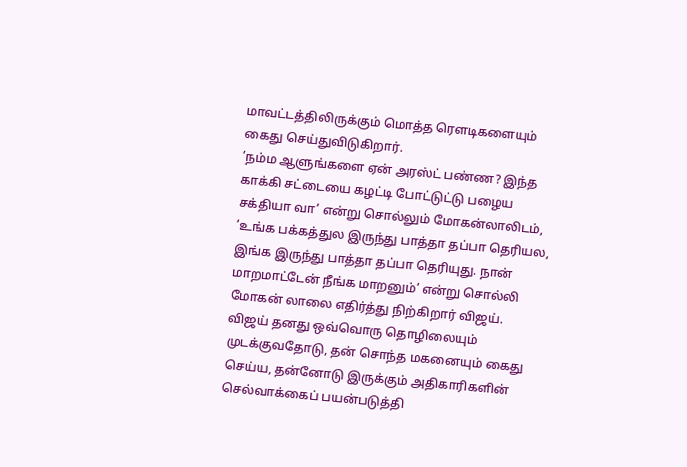மாவட்டத்திலிருக்கும் மொத்த ரௌடிகளையும் கைது செய்துவிடுகிறார்.
’நம்ம ஆளுங்களை ஏன் அரஸ்ட் பண்ண? இந்த காக்கி சட்டையை கழட்டி போட்டுட்டு பழைய சக்தியா வா’ என்று சொல்லும் மோகன்லாலிடம், ’உங்க பக்கத்துல இருந்து பாத்தா தப்பா தெரியல, இங்க இருந்து பாத்தா தப்பா தெரியுது. நான் மாறமாட்டேன் நீங்க மாறனும்’ என்று சொல்லி மோகன் லாலை எதிர்த்து நிற்கிறார் விஜய்.
விஜய் தனது ஒவ்வொரு தொழிலையும் முடக்குவதோடு, தன் சொந்த மகனையும் கைது செய்ய, தன்னோடு இருக்கும் அதிகாரிகளின் செல்வாக்கைப் பயன்படுத்தி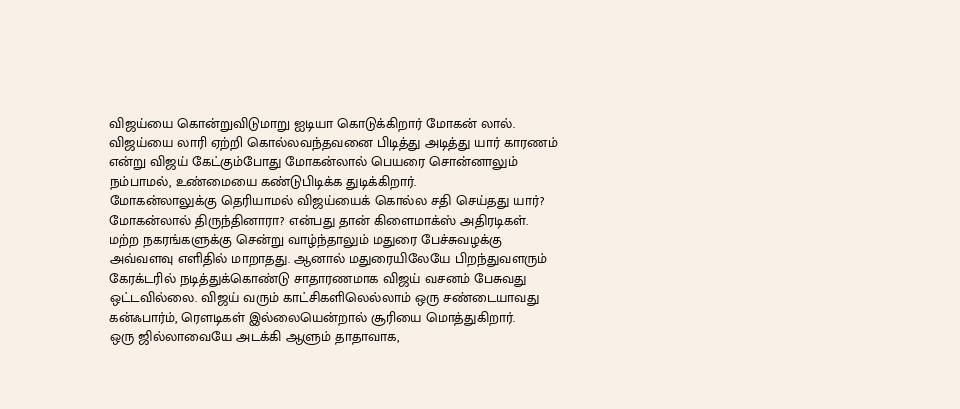விஜய்யை கொன்றுவிடுமாறு ஐடியா கொடுக்கிறார் மோகன் லால். விஜய்யை லாரி ஏற்றி கொல்லவந்தவனை பிடித்து அடித்து யார் காரணம் என்று விஜய் கேட்கும்போது மோகன்லால் பெயரை சொன்னாலும் நம்பாமல், உண்மையை கண்டுபிடிக்க துடிக்கிறார்.
மோகன்லாலுக்கு தெரியாமல் விஜய்யைக் கொல்ல சதி செய்தது யார்? மோகன்லால் திருந்தினாரா? என்பது தான் கிளைமாக்ஸ் அதிரடிகள்.
மற்ற நகரங்களுக்கு சென்று வாழ்ந்தாலும் மதுரை பேச்சுவழக்கு அவ்வளவு எளிதில் மாறாதது. ஆனால் மதுரையிலேயே பிறந்துவளரும் கேரக்டரில் நடித்துக்கொண்டு சாதாரணமாக விஜய் வசனம் பேசுவது ஒட்டவில்லை. விஜய் வரும் காட்சிகளிலெல்லாம் ஒரு சண்டையாவது கன்ஃபார்ம், ரௌடிகள் இல்லையென்றால் சூரியை மொத்துகிறார்.
ஒரு ஜில்லாவையே அடக்கி ஆளும் தாதாவாக,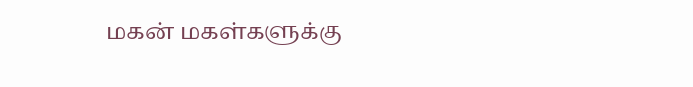மகன் மகள்களுக்கு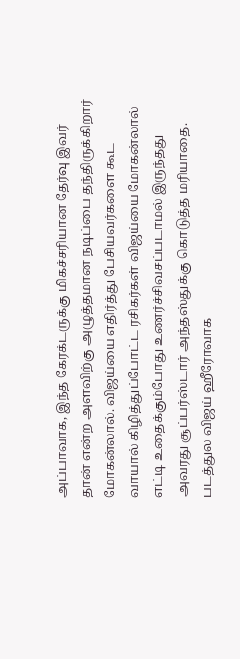அப்பாவாக, இந்த கேரக்டருக்கு மிகச்சரியான தேர்வு இவர் தான் என்ற அளவிற்கு அழுத்தமான நடிப்பை தந்திருக்கிறார் மோகன்லால். விஜய்யை எதிர்த்து பேசியவர்களை கூட வாயால் கிழித்துப்போட்ட ரசிகர்கள் விஜய்யை மோகன்லால் எட்டி உதைக்கும்போது உணர்ச்சிவசப்படாமல் இருந்தது அவரது சூப்பர்ஸ்டார் அந்தஸ்துக்கு கொடுத்த மரியாதை.
படத்துல விஜய் ஹீரோவாக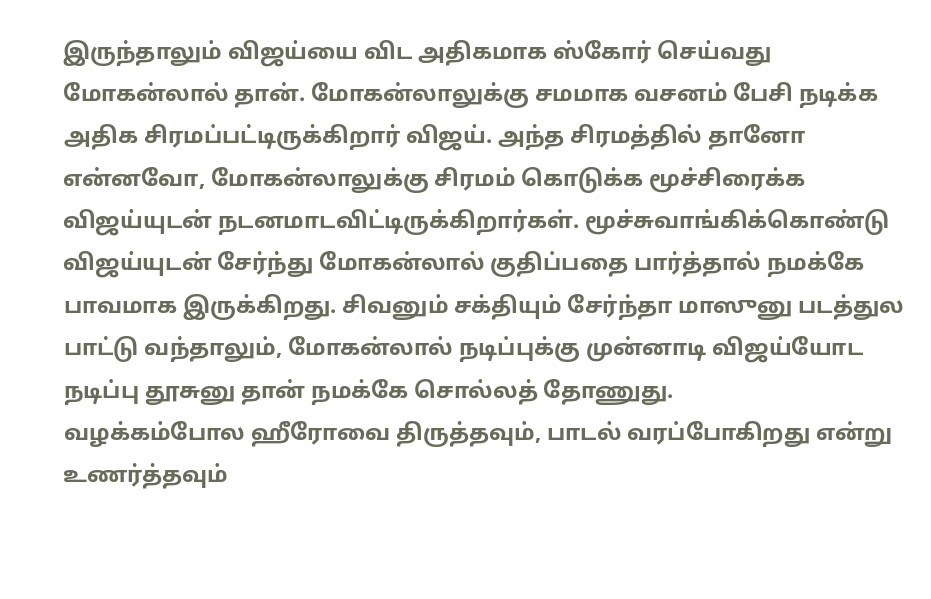இருந்தாலும் விஜய்யை விட அதிகமாக ஸ்கோர் செய்வது மோகன்லால் தான். மோகன்லாலுக்கு சமமாக வசனம் பேசி நடிக்க அதிக சிரமப்பட்டிருக்கிறார் விஜய். அந்த சிரமத்தில் தானோ என்னவோ, மோகன்லாலுக்கு சிரமம் கொடுக்க மூச்சிரைக்க விஜய்யுடன் நடனமாடவிட்டிருக்கிறார்கள். மூச்சுவாங்கிக்கொண்டு விஜய்யுடன் சேர்ந்து மோகன்லால் குதிப்பதை பார்த்தால் நமக்கே பாவமாக இருக்கிறது. சிவனும் சக்தியும் சேர்ந்தா மாஸுனு படத்துல பாட்டு வந்தாலும், மோகன்லால் நடிப்புக்கு முன்னாடி விஜய்யோட நடிப்பு தூசுனு தான் நமக்கே சொல்லத் தோணுது.
வழக்கம்போல ஹீரோவை திருத்தவும், பாடல் வரப்போகிறது என்று உணர்த்தவும்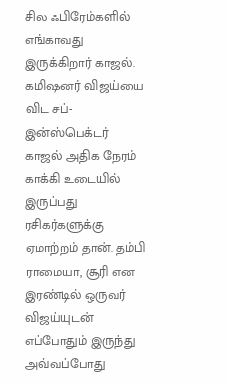சில ஃபிரேம்களில் எங்காவது இருக்கிறார் காஜல். கமிஷனர் விஜய்யை விட சப்-இன்ஸ்பெக்டர் காஜல் அதிக நேரம் காக்கி உடையில் இருப்பது ரசிகர்களுக்கு ஏமாற்றம் தான். தம்பி ராமையா, சூரி என இரண்டில் ஒருவர் விஜய்யுடன் எப்போதும் இருந்து அவ்வப்போது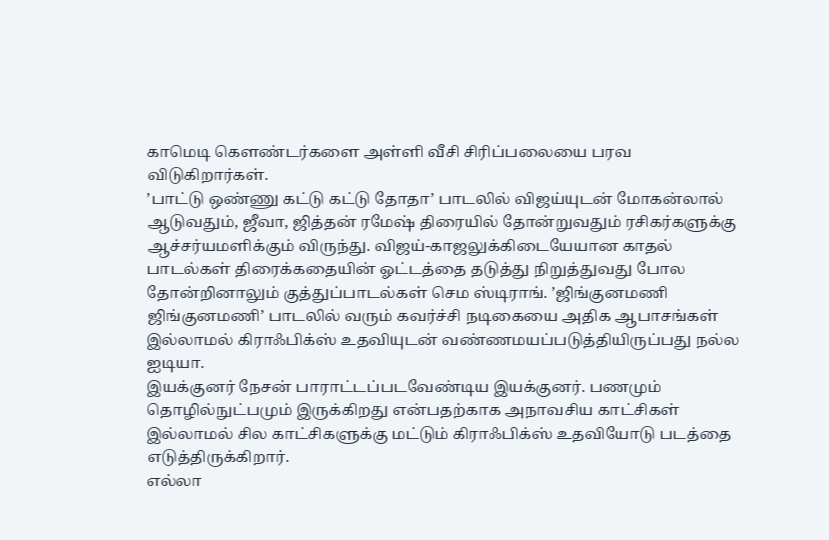காமெடி கௌண்டர்களை அள்ளி வீசி சிரிப்பலையை பரவ விடுகிறார்கள்.
’பாட்டு ஒண்ணு கட்டு கட்டு தோதா’ பாடலில் விஜய்யுடன் மோகன்லால் ஆடுவதும், ஜீவா, ஜித்தன் ரமேஷ் திரையில் தோன்றுவதும் ரசிகர்களுக்கு ஆச்சர்யமளிக்கும் விருந்து. விஜய்-காஜலுக்கிடையேயான காதல் பாடல்கள் திரைக்கதையின் ஓட்டத்தை தடுத்து நிறுத்துவது போல தோன்றினாலும் குத்துப்பாடல்கள் செம ஸ்டிராங். ’ஜிங்குனமணி ஜிங்குனமணி’ பாடலில் வரும் கவர்ச்சி நடிகையை அதிக ஆபாசங்கள் இல்லாமல் கிராஃபிக்ஸ் உதவியுடன் வண்ணமயப்படுத்தியிருப்பது நல்ல ஐடியா.
இயக்குனர் நேசன் பாராட்டப்படவேண்டிய இயக்குனர். பணமும் தொழில்நுட்பமும் இருக்கிறது என்பதற்காக அநாவசிய காட்சிகள் இல்லாமல் சில காட்சிகளுக்கு மட்டும் கிராஃபிக்ஸ் உதவியோடு படத்தை எடுத்திருக்கிறார்.
எல்லா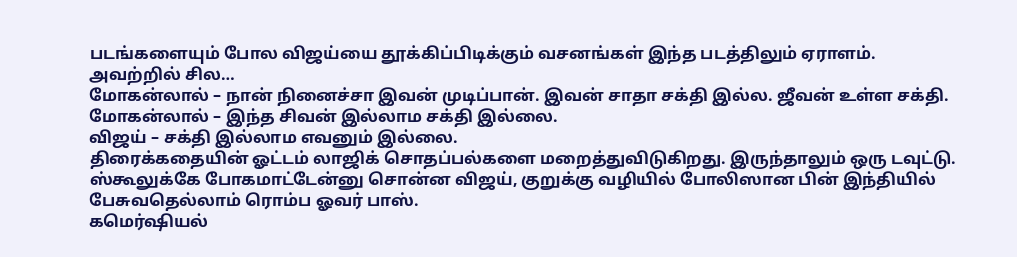படங்களையும் போல விஜய்யை தூக்கிப்பிடிக்கும் வசனங்கள் இந்த படத்திலும் ஏராளம். அவற்றில் சில…
மோகன்லால் – நான் நினைச்சா இவன் முடிப்பான். இவன் சாதா சக்தி இல்ல. ஜீவன் உள்ள சக்தி.
மோகன்லால் – இந்த சிவன் இல்லாம சக்தி இல்லை.
விஜய் – சக்தி இல்லாம எவனும் இல்லை.
திரைக்கதையின் ஓட்டம் லாஜிக் சொதப்பல்களை மறைத்துவிடுகிறது. இருந்தாலும் ஒரு டவுட்டு. ஸ்கூலுக்கே போகமாட்டேன்னு சொன்ன விஜய், குறுக்கு வழியில் போலிஸான பின் இந்தியில் பேசுவதெல்லாம் ரொம்ப ஓவர் பாஸ்.
கமெர்ஷியல்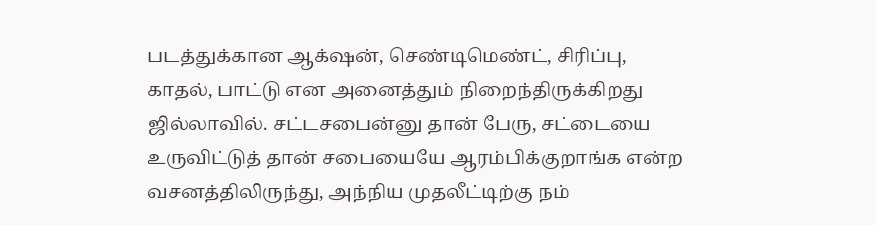படத்துக்கான ஆக்‌ஷன், செண்டிமெண்ட், சிரிப்பு, காதல், பாட்டு என அனைத்தும் நிறைந்திருக்கிறது ஜில்லாவில். சட்டசபைன்னு தான் பேரு, சட்டையை உருவிட்டுத் தான் சபையையே ஆரம்பிக்குறாங்க என்ற வசனத்திலிருந்து, அந்நிய முதலீட்டிற்கு நம்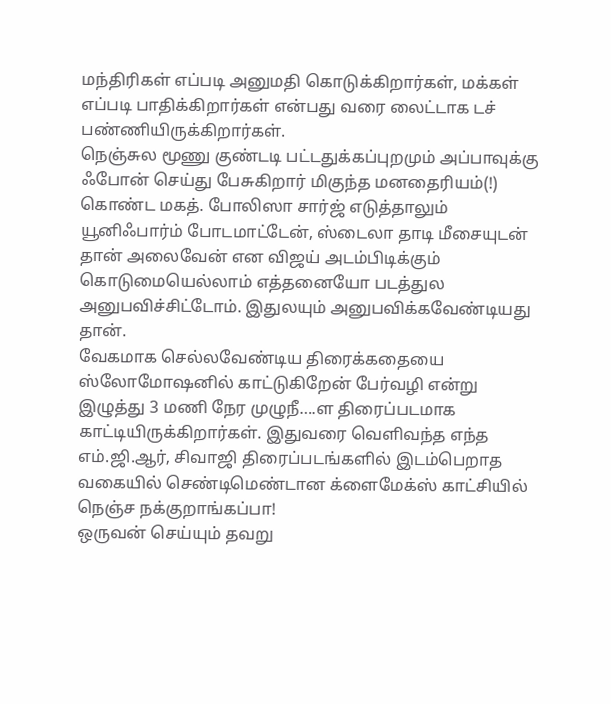மந்திரிகள் எப்படி அனுமதி கொடுக்கிறார்கள், மக்கள் எப்படி பாதிக்கிறார்கள் என்பது வரை லைட்டாக டச் பண்ணியிருக்கிறார்கள்.
நெஞ்சுல மூணு குண்டடி பட்டதுக்கப்புறமும் அப்பாவுக்கு ஃபோன் செய்து பேசுகிறார் மிகுந்த மனதைரியம்(!) கொண்ட மகத். போலிஸா சார்ஜ் எடுத்தாலும் யூனிஃபார்ம் போடமாட்டேன், ஸ்டைலா தாடி மீசையுடன் தான் அலைவேன் என விஜய் அடம்பிடிக்கும் கொடுமையெல்லாம் எத்தனையோ படத்துல அனுபவிச்சிட்டோம். இதுலயும் அனுபவிக்கவேண்டியது தான்.
வேகமாக செல்லவேண்டிய திரைக்கதையை ஸ்லோமோஷனில் காட்டுகிறேன் பேர்வழி என்று இழுத்து 3 மணி நேர முழுநீ….ள திரைப்படமாக காட்டியிருக்கிறார்கள். இதுவரை வெளிவந்த எந்த எம்.ஜி.ஆர், சிவாஜி திரைப்படங்களில் இடம்பெறாத வகையில் செண்டிமெண்டான க்ளைமேக்ஸ் காட்சியில் நெஞ்ச நக்குறாங்கப்பா!
ஒருவன் செய்யும் தவறு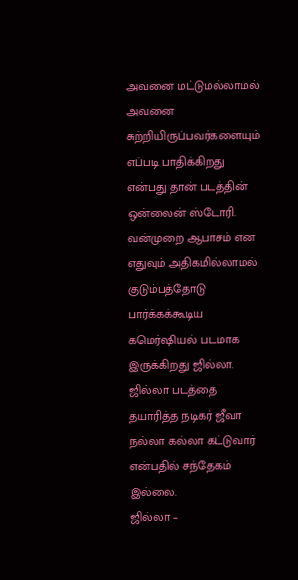அவனை மட்டுமல்லாமல் அவனை சுற்றியிருப்பவர்களையும் எப்படி பாதிக்கிறது என்பது தான் படத்தின் ஒன்லைன் ஸ்டோரி. வன்முறை ஆபாசம் என எதுவும் அதிகமில்லாமல் குடும்பத்தோடு பார்க்கக்கூடிய கமெர்ஷியல் படமாக இருக்கிறது ஜில்லா. ஜில்லா படத்தை தயாரித்த நடிகர் ஜீவா நல்லா கல்லா கட்டுவார் என்பதில் சந்தேகம் இல்லை.
ஜில்லா –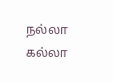நல்லா கல்லா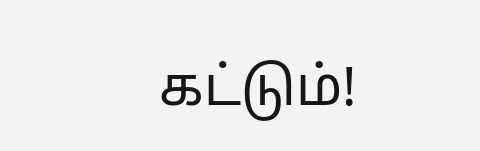கட்டும்!